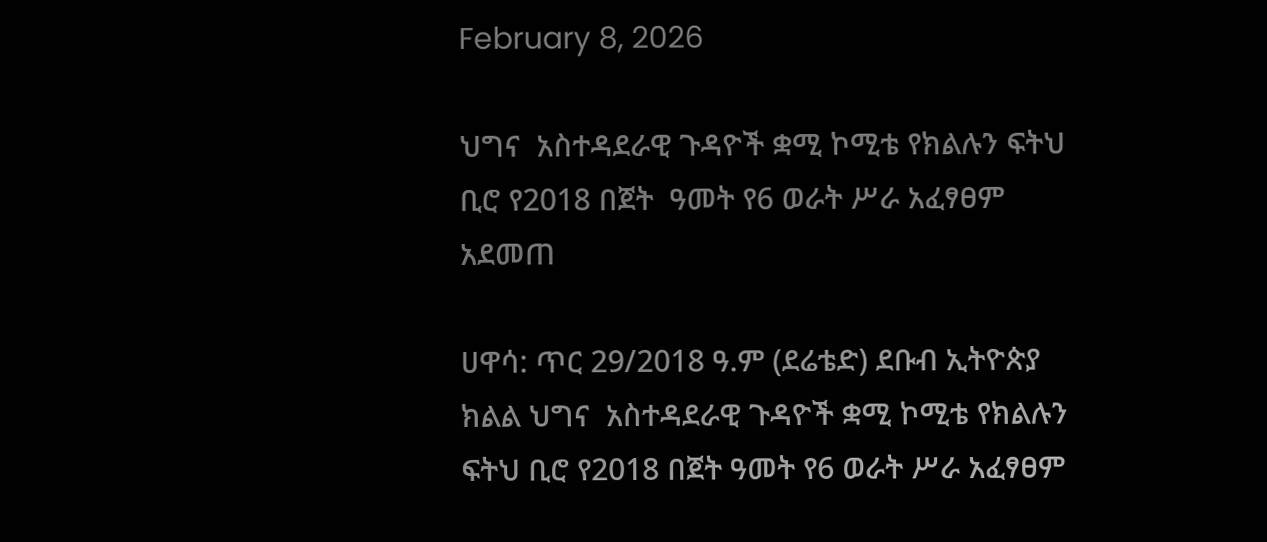February 8, 2026

ህግና  አስተዳደራዊ ጉዳዮች ቋሚ ኮሚቴ የክልሉን ፍትህ ቢሮ የ2018 በጀት  ዓመት የ6 ወራት ሥራ አፈፃፀም አደመጠ

ሀዋሳ: ጥር 29/2018 ዓ.ም (ደሬቴድ) ደቡብ ኢትዮጵያ ክልል ህግና  አስተዳደራዊ ጉዳዮች ቋሚ ኮሚቴ የክልሉን ፍትህ ቢሮ የ2018 በጀት ዓመት የ6 ወራት ሥራ አፈፃፀም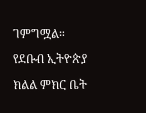ገምግሟል። የደቡብ ኢትዮጵያ ክልል ምክር ቤት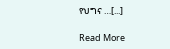የህግና …[...]

Read More